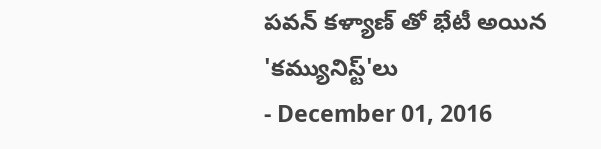పవన్ కళ్యాణ్ తో భేటీ అయిన 'కమ్యునిస్ట్'లు
- December 01, 2016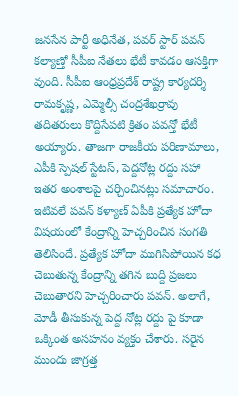జనసేన పార్టీ అధినేత, పవర్ స్టార్ పవన్ కల్యాణ్తో సీపీఐ నేతలు భేటీ కావడం ఆసక్తిగా వుంది. సీపీఐ ఆంధ్రప్రదేశ్ రాష్ట్ర కార్యదర్శి రామకృష్ణ, ఎమ్మెల్సీ చంద్రశేఖర్రావు తదితరులు కొద్దిసేపటి క్రితం పవన్తో భేటీ అయ్యారు. తాజగా రాజకీయ పరిణామాలు, ఎపీకి స్పెషల్ స్టేటస్, పెద్దనోట్ల రద్దు సహా ఇతర అంశాలపై చర్చించినట్లు సమాచారం. ఇటివలే పవన్ కళ్యాణ్ ఏపీకి ప్రత్యేక హోదా విషయంలో కేంద్రాన్ని హెచ్చరించిన సంగతి తెలిసిందే. ప్రత్యేక హోదా ముగిసిపోయిన కధ చెబుతున్న కేంద్రాన్ని తగిన బుద్ది ప్రజలు చెబుతారని హెచ్చరించారు పవన్. అలాగే, మోడీ తీసుకున్న పెద్ద నోట్ల రద్దు పై కూడా ఒక్కింత అసహనం వ్యక్తం చేశారు. సరైన ముందు జాగ్రత్త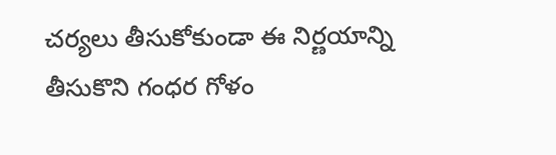చర్యలు తీసుకోకుండా ఈ నిర్ణయాన్ని తీసుకొని గంధర గోళం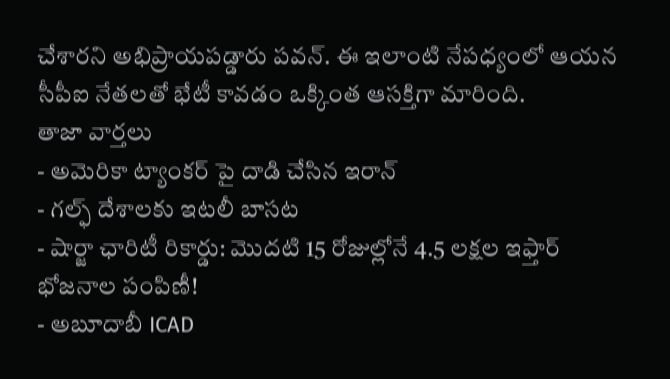చేశారని అభిప్రాయపడ్డారు పవన్. ఈ ఇలాంటి నేపధ్యంలో ఆయన సీపీఐ నేతలతో భేటీ కావడం ఒక్కింత ఆసక్తిగా మారింది.
తాజా వార్తలు
- అమెరికా ట్యాంకర్ పై దాడి చేసిన ఇరాన్
- గల్ఫ్ దేశాలకు ఇటలీ బాసట
- షార్జా ఛారిటీ రికార్డు: మొదటి 15 రోజుల్లోనే 4.5 లక్షల ఇఫ్తార్ భోజనాల పంపిణీ!
- అబూదాబీ ICAD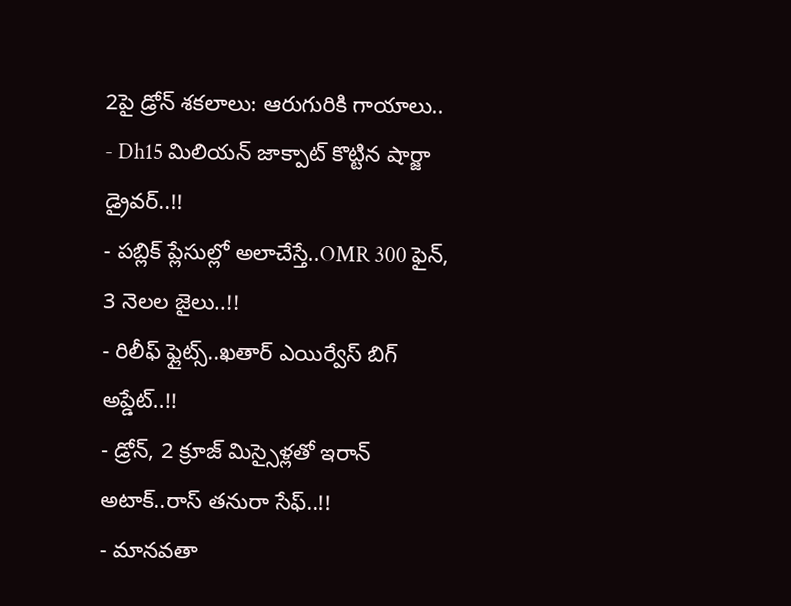2పై డ్రోన్ శకలాలు: ఆరుగురికి గాయాలు..
- Dh15 మిలియన్ జాక్పాట్ కొట్టిన షార్జా డ్రైవర్..!!
- పబ్లిక్ ప్లేసుల్లో అలాచేస్తే..OMR 300 ఫైన్, 3 నెలల జైలు..!!
- రిలీఫ్ ఫ్లైట్స్..ఖతార్ ఎయిర్వేస్ బిగ్ అప్డేట్..!!
- డ్రోన్, 2 క్రూజ్ మిస్సైళ్లతో ఇరాన్ అటాక్..రాస్ తనురా సేఫ్..!!
- మానవతా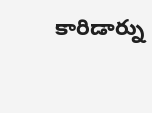కారిడార్ను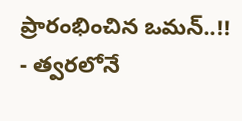ప్రారంభించిన ఒమన్..!!
- త్వరలోనే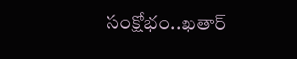సంక్షోభం..ఖతార్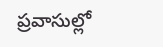ప్రవాసుల్లో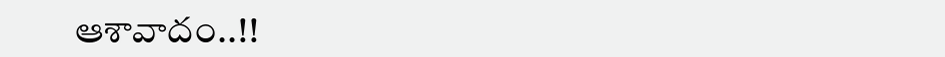ఆశావాదం..!!